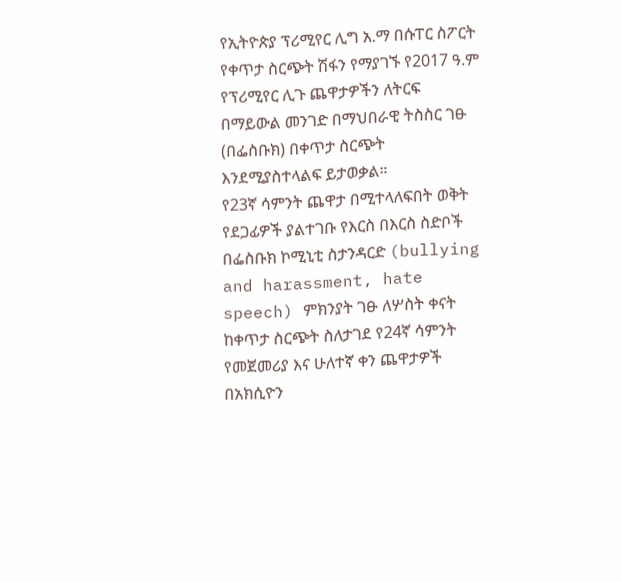የኢትዮጵያ ፕሪሚየር ሊግ አ.ማ በሱፐር ስፖርት የቀጥታ ስርጭት ሽፋን የማያገኙ የ2017 ዓ.ም የፕሪሚየር ሊጉ ጨዋታዎችን ለትርፍ በማይውል መንገድ በማህበራዊ ትስስር ገፁ (በፌስቡክ) በቀጥታ ስርጭት እንደሚያስተላልፍ ይታወቃል።
የ23ኛ ሳምንት ጨዋታ በሚተላለፍበት ወቅት የደጋፊዎች ያልተገቡ የእርስ በእርስ ስድቦች በፌስቡክ ኮሚኒቲ ስታንዳርድ (bullying and harassment, hate speech) ምክንያት ገፁ ለሦስት ቀናት ከቀጥታ ስርጭት ስለታገደ የ24ኛ ሳምንት የመጀመሪያ እና ሁለተኛ ቀን ጨዋታዎች በአክሲዮን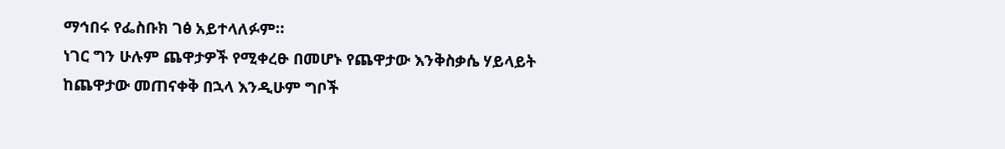ማኅበሩ የፌስቡክ ገፅ አይተላለፉም።
ነገር ግን ሁሉም ጨዋታዎች የሚቀረፁ በመሆኑ የጨዋታው እንቅስቃሴ ሃይላይት ከጨዋታው መጠናቀቅ በኋላ እንዲሁም ግቦች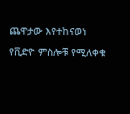ጨዋታው እየተከናወነ የቪድዮ ምስሎቹ የሚለቀቁ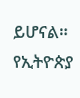ይሆናል።
የኢትዮጵያ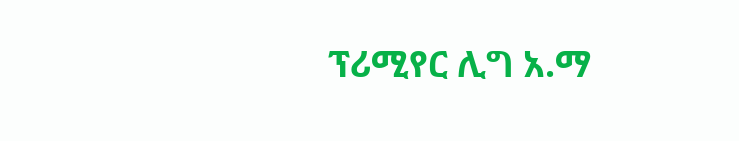ፕሪሚየር ሊግ አ.ማ